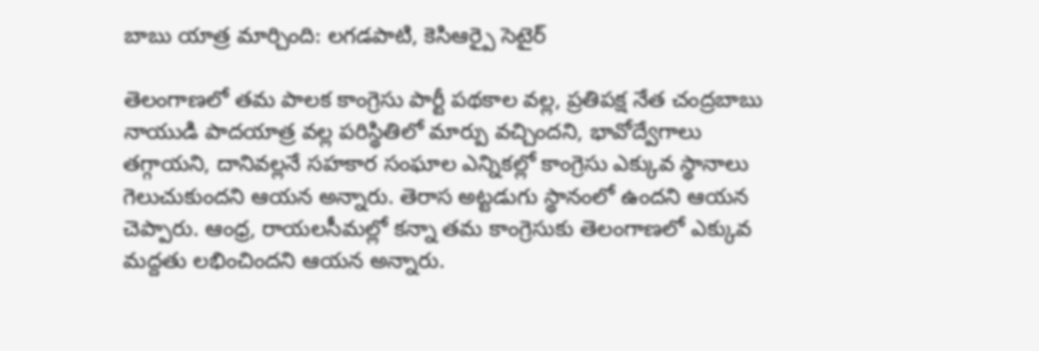బాబు యాత్ర మార్చింది: లగడపాటి, కెసిఆర్పై సెటైర్

తెలంగాణలో తమ పాలక కాంగ్రెసు పార్టీ పథకాల వల్ల, ప్రతిపక్ష నేత చంద్రబాబు నాయుడి పాదయాత్ర వల్ల పరిస్థితిలో మార్పు వచ్చిందని, భావోద్వేగాలు తగ్గాయని, దానివల్లనే సహకార సంఘాల ఎన్నికల్లో కాంగ్రెసు ఎక్కువ స్థానాలు గెలుచుకుందని ఆయన అన్నారు. తెరాస అట్టడుగు స్థానంలో ఉందని ఆయన చెప్పారు. ఆంధ్ర, రాయలసీమల్లో కన్నా తమ కాంగ్రెసుకు తెలంగాణలో ఎక్కువ మద్దతు లభించిందని ఆయన అన్నారు.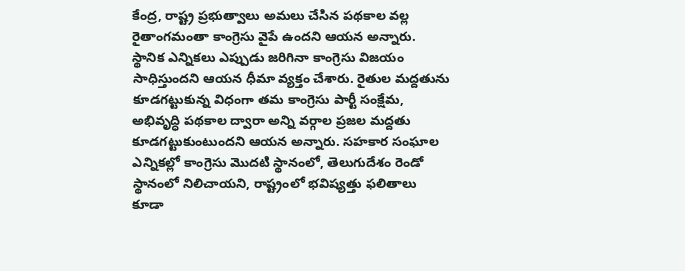కేంద్ర, రాష్ట్ర ప్రభుత్వాలు అమలు చేసిన పథకాల వల్ల రైతాంగమంతా కాంగ్రెసు వైపే ఉందని ఆయన అన్నారు.
స్థానిక ఎన్నికలు ఎప్పుడు జరిగినా కాంగ్రెసు విజయం సాధిస్తుందని ఆయన ధీమా వ్యక్తం చేశారు. రైతుల మద్దతును కూడగట్టుకున్న విధంగా తమ కాంగ్రెసు పార్టీ సంక్షేమ, అభివృద్ధి పథకాల ద్వారా అన్ని వర్గాల ప్రజల మద్దతు కూడగట్టుకుంటుందని ఆయన అన్నారు. సహకార సంఘాల ఎన్నికల్లో కాంగ్రెసు మొదటి స్థానంలో, తెలుగుదేశం రెండో స్థానంలో నిలిచాయని, రాష్ట్రంలో భవిష్యత్తు ఫలితాలు కూడా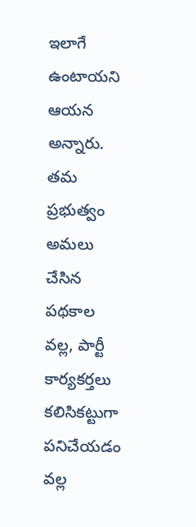ఇలాగే ఉంటాయని ఆయన అన్నారు.
తమ ప్రభుత్వం అమలు చేసిన పథకాల వల్ల, పార్టీ కార్యకర్తలు కలిసికట్టుగా పనిచేయడం వల్ల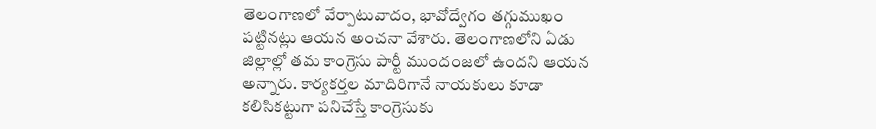తెలంగాణలో వేర్పాటువాదం, భావోద్వేగం తగ్గుముఖం పట్టినట్లు ఆయన అంచనా వేశారు. తెలంగాణలోని ఏడు జిల్లాల్లో తమ కాంగ్రెసు పార్టీ ముందంజలో ఉందని ఆయన అన్నారు. కార్యకర్తల మాదిరిగానే నాయకులు కూడా కలిసికట్టుగా పనిచేస్తే కాంగ్రెసుకు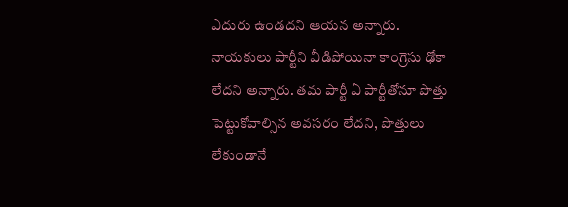ఎదురు ఉండదని ఆయన అన్నారు. నాయకులు పార్టీని వీడిపోయినా కాంగ్రెసు ఢోకా లేదని అన్నారు. తమ పార్టీ ఏ పార్టీతోనూ పొత్తు పెట్టుకోవాల్సిన అవసరం లేదని, పొత్తులు లేకుండానే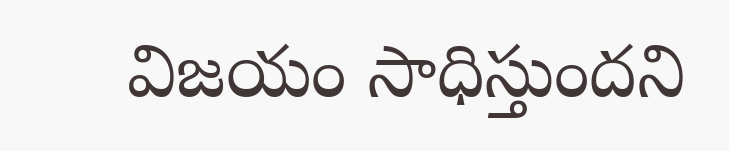విజయం సాధిస్తుందని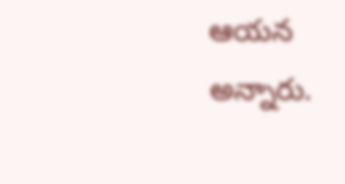ఆయన అన్నారు.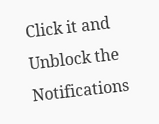Click it and Unblock the Notifications